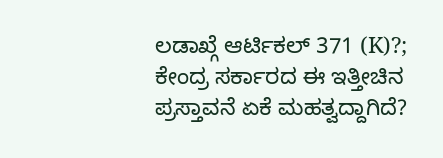ಲಡಾಖ್ಗೆ ಆರ್ಟಿಕಲ್ 371 (K)?; ಕೇಂದ್ರ ಸರ್ಕಾರದ ಈ ಇತ್ತೀಚಿನ ಪ್ರಸ್ತಾವನೆ ಏಕೆ ಮಹತ್ವದ್ದಾಗಿದೆ?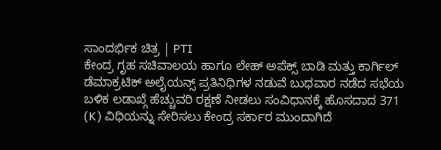ಸಾಂದರ್ಭಿಕ ಚಿತ್ರ | PTI
ಕೇಂದ್ರ ಗೃಹ ಸಚಿವಾಲಯ ಹಾಗೂ ಲೇಹ್ ಅಪೆಕ್ಸ್ ಬಾಡಿ ಮತ್ತು ಕಾರ್ಗಿಲ್ ಡೆಮಾಕ್ರಟಿಕ್ ಅಲೈಯನ್ಸ್ ಪ್ರತಿನಿಧಿಗಳ ನಡುವೆ ಬುಧವಾರ ನಡೆದ ಸಭೆಯ ಬಳಿಕ ಲಡಾಖ್ಗೆ ಹೆಚ್ಚುವರಿ ರಕ್ಷಣೆ ನೀಡಲು ಸಂವಿಧಾನಕ್ಕೆ ಹೊಸದಾದ 371 (K) ವಿಧಿಯನ್ನು ಸೇರಿಸಲು ಕೇಂದ್ರ ಸರ್ಕಾರ ಮುಂದಾಗಿದೆ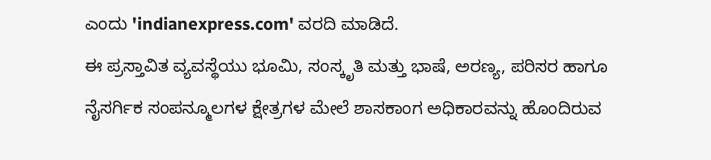ಎಂದು 'indianexpress.com' ವರದಿ ಮಾಡಿದೆ.
ಈ ಪ್ರಸ್ತಾವಿತ ವ್ಯವಸ್ಥೆಯು ಭೂಮಿ, ಸಂಸ್ಕೃತಿ ಮತ್ತು ಭಾಷೆ, ಅರಣ್ಯ, ಪರಿಸರ ಹಾಗೂ ನೈಸರ್ಗಿಕ ಸಂಪನ್ಮೂಲಗಳ ಕ್ಷೇತ್ರಗಳ ಮೇಲೆ ಶಾಸಕಾಂಗ ಅಧಿಕಾರವನ್ನು ಹೊಂದಿರುವ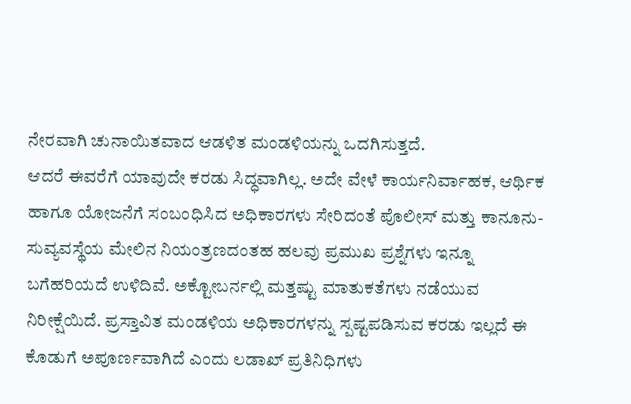ನೇರವಾಗಿ ಚುನಾಯಿತವಾದ ಆಡಳಿತ ಮಂಡಳಿಯನ್ನು ಒದಗಿಸುತ್ತದೆ.
ಆದರೆ ಈವರೆಗೆ ಯಾವುದೇ ಕರಡು ಸಿದ್ಧವಾಗಿಲ್ಲ. ಅದೇ ವೇಳೆ ಕಾರ್ಯನಿರ್ವಾಹಕ, ಆರ್ಥಿಕ ಹಾಗೂ ಯೋಜನೆಗೆ ಸಂಬಂಧಿಸಿದ ಅಧಿಕಾರಗಳು ಸೇರಿದಂತೆ ಪೊಲೀಸ್ ಮತ್ತು ಕಾನೂನು-ಸುವ್ಯವಸ್ಥೆಯ ಮೇಲಿನ ನಿಯಂತ್ರಣದಂತಹ ಹಲವು ಪ್ರಮುಖ ಪ್ರಶ್ನೆಗಳು ಇನ್ನೂ ಬಗೆಹರಿಯದೆ ಉಳಿದಿವೆ. ಅಕ್ಟೋಬರ್ನಲ್ಲಿ ಮತ್ತಷ್ಟು ಮಾತುಕತೆಗಳು ನಡೆಯುವ ನಿರೀಕ್ಷೆಯಿದೆ. ಪ್ರಸ್ತಾವಿತ ಮಂಡಳಿಯ ಅಧಿಕಾರಗಳನ್ನು ಸ್ಪಷ್ಟಪಡಿಸುವ ಕರಡು ಇಲ್ಲದೆ ಈ ಕೊಡುಗೆ ಅಪೂರ್ಣವಾಗಿದೆ ಎಂದು ಲಡಾಖ್ ಪ್ರತಿನಿಧಿಗಳು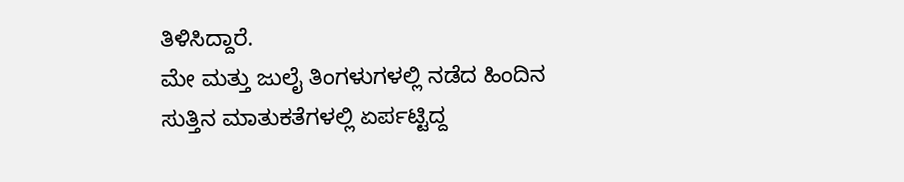ತಿಳಿಸಿದ್ದಾರೆ.
ಮೇ ಮತ್ತು ಜುಲೈ ತಿಂಗಳುಗಳಲ್ಲಿ ನಡೆದ ಹಿಂದಿನ ಸುತ್ತಿನ ಮಾತುಕತೆಗಳಲ್ಲಿ ಏರ್ಪಟ್ಟಿದ್ದ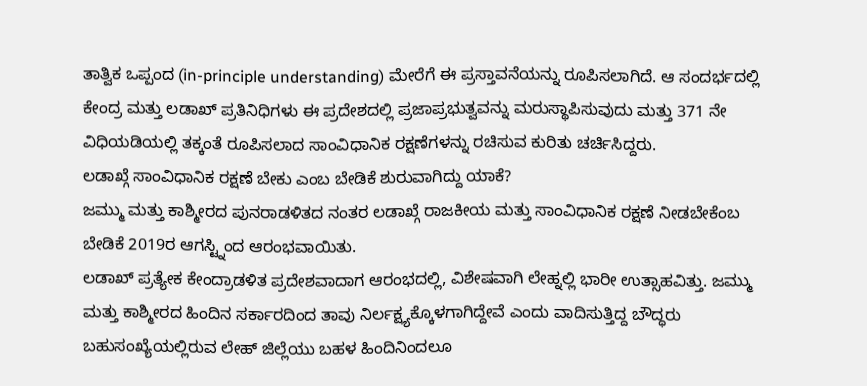ತಾತ್ವಿಕ ಒಪ್ಪಂದ (in-principle understanding) ಮೇರೆಗೆ ಈ ಪ್ರಸ್ತಾವನೆಯನ್ನು ರೂಪಿಸಲಾಗಿದೆ. ಆ ಸಂದರ್ಭದಲ್ಲಿ ಕೇಂದ್ರ ಮತ್ತು ಲಡಾಖ್ ಪ್ರತಿನಿಧಿಗಳು ಈ ಪ್ರದೇಶದಲ್ಲಿ ಪ್ರಜಾಪ್ರಭುತ್ವವನ್ನು ಮರುಸ್ಥಾಪಿಸುವುದು ಮತ್ತು 371 ನೇ ವಿಧಿಯಡಿಯಲ್ಲಿ ತಕ್ಕಂತೆ ರೂಪಿಸಲಾದ ಸಾಂವಿಧಾನಿಕ ರಕ್ಷಣೆಗಳನ್ನು ರಚಿಸುವ ಕುರಿತು ಚರ್ಚಿಸಿದ್ದರು.
ಲಡಾಖ್ಗೆ ಸಾಂವಿಧಾನಿಕ ರಕ್ಷಣೆ ಬೇಕು ಎಂಬ ಬೇಡಿಕೆ ಶುರುವಾಗಿದ್ದು ಯಾಕೆ?
ಜಮ್ಮು ಮತ್ತು ಕಾಶ್ಮೀರದ ಪುನರಾಡಳಿತದ ನಂತರ ಲಡಾಖ್ಗೆ ರಾಜಕೀಯ ಮತ್ತು ಸಾಂವಿಧಾನಿಕ ರಕ್ಷಣೆ ನೀಡಬೇಕೆಂಬ ಬೇಡಿಕೆ 2019ರ ಆಗಸ್ಟ್ನಿಂದ ಆರಂಭವಾಯಿತು.
ಲಡಾಖ್ ಪ್ರತ್ಯೇಕ ಕೇಂದ್ರಾಡಳಿತ ಪ್ರದೇಶವಾದಾಗ ಆರಂಭದಲ್ಲಿ, ವಿಶೇಷವಾಗಿ ಲೇಹ್ನಲ್ಲಿ ಭಾರೀ ಉತ್ಸಾಹವಿತ್ತು. ಜಮ್ಮು ಮತ್ತು ಕಾಶ್ಮೀರದ ಹಿಂದಿನ ಸರ್ಕಾರದಿಂದ ತಾವು ನಿರ್ಲಕ್ಷ್ಯಕ್ಕೊಳಗಾಗಿದ್ದೇವೆ ಎಂದು ವಾದಿಸುತ್ತಿದ್ದ ಬೌದ್ಧರು ಬಹುಸಂಖ್ಯೆಯಲ್ಲಿರುವ ಲೇಹ್ ಜಿಲ್ಲೆಯು ಬಹಳ ಹಿಂದಿನಿಂದಲೂ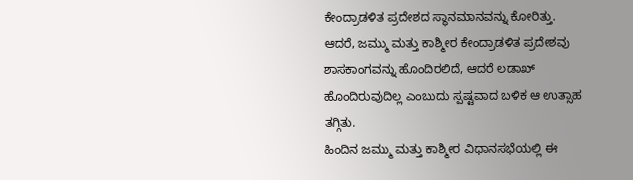ಕೇಂದ್ರಾಡಳಿತ ಪ್ರದೇಶದ ಸ್ಥಾನಮಾನವನ್ನು ಕೋರಿತ್ತು.
ಆದರೆ, ಜಮ್ಮು ಮತ್ತು ಕಾಶ್ಮೀರ ಕೇಂದ್ರಾಡಳಿತ ಪ್ರದೇಶವು ಶಾಸಕಾಂಗವನ್ನು ಹೊಂದಿರಲಿದೆ, ಆದರೆ ಲಡಾಖ್ ಹೊಂದಿರುವುದಿಲ್ಲ ಎಂಬುದು ಸ್ಪಷ್ಟವಾದ ಬಳಿಕ ಆ ಉತ್ಸಾಹ ತಗ್ಗಿತು.
ಹಿಂದಿನ ಜಮ್ಮು ಮತ್ತು ಕಾಶ್ಮೀರ ವಿಧಾನಸಭೆಯಲ್ಲಿ ಈ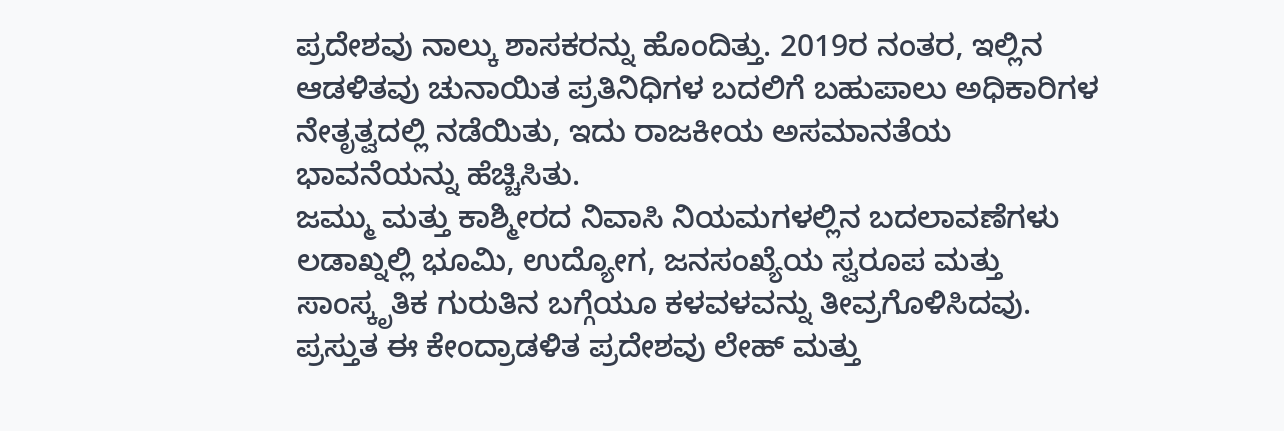ಪ್ರದೇಶವು ನಾಲ್ಕು ಶಾಸಕರನ್ನು ಹೊಂದಿತ್ತು. 2019ರ ನಂತರ, ಇಲ್ಲಿನ ಆಡಳಿತವು ಚುನಾಯಿತ ಪ್ರತಿನಿಧಿಗಳ ಬದಲಿಗೆ ಬಹುಪಾಲು ಅಧಿಕಾರಿಗಳ ನೇತೃತ್ವದಲ್ಲಿ ನಡೆಯಿತು, ಇದು ರಾಜಕೀಯ ಅಸಮಾನತೆಯ ಭಾವನೆಯನ್ನು ಹೆಚ್ಚಿಸಿತು.
ಜಮ್ಮು ಮತ್ತು ಕಾಶ್ಮೀರದ ನಿವಾಸಿ ನಿಯಮಗಳಲ್ಲಿನ ಬದಲಾವಣೆಗಳು ಲಡಾಖ್ನಲ್ಲಿ ಭೂಮಿ, ಉದ್ಯೋಗ, ಜನಸಂಖ್ಯೆಯ ಸ್ವರೂಪ ಮತ್ತು ಸಾಂಸ್ಕೃತಿಕ ಗುರುತಿನ ಬಗ್ಗೆಯೂ ಕಳವಳವನ್ನು ತೀವ್ರಗೊಳಿಸಿದವು.
ಪ್ರಸ್ತುತ ಈ ಕೇಂದ್ರಾಡಳಿತ ಪ್ರದೇಶವು ಲೇಹ್ ಮತ್ತು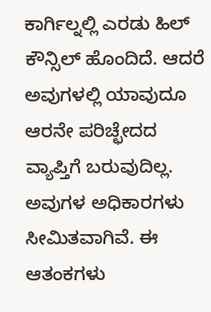ಕಾರ್ಗಿಲ್ನಲ್ಲಿ ಎರಡು ಹಿಲ್ ಕೌನ್ಸಿಲ್ ಹೊಂದಿದೆ. ಆದರೆ ಅವುಗಳಲ್ಲಿ ಯಾವುದೂ ಆರನೇ ಪರಿಚ್ಛೇದದ ವ್ಯಾಪ್ತಿಗೆ ಬರುವುದಿಲ್ಲ. ಅವುಗಳ ಅಧಿಕಾರಗಳು ಸೀಮಿತವಾಗಿವೆ. ಈ ಆತಂಕಗಳು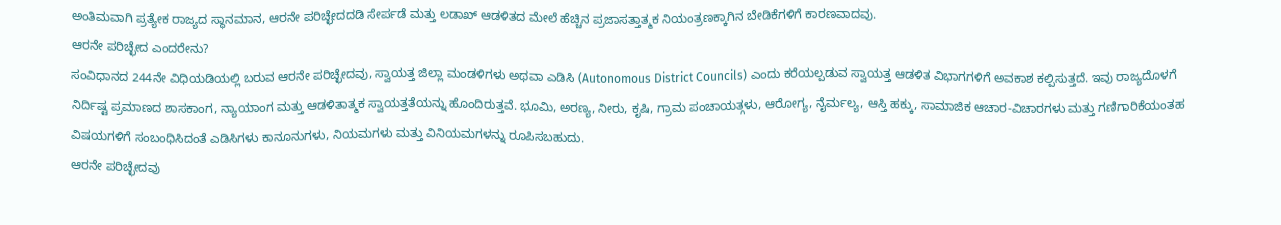ಅಂತಿಮವಾಗಿ ಪ್ರತ್ಯೇಕ ರಾಜ್ಯದ ಸ್ಥಾನಮಾನ, ಆರನೇ ಪರಿಚ್ಛೇದದಡಿ ಸೇರ್ಪಡೆ ಮತ್ತು ಲಡಾಖ್ ಆಡಳಿತದ ಮೇಲೆ ಹೆಚ್ಚಿನ ಪ್ರಜಾಸತ್ತಾತ್ಮಕ ನಿಯಂತ್ರಣಕ್ಕಾಗಿನ ಬೇಡಿಕೆಗಳಿಗೆ ಕಾರಣವಾದವು.
ಆರನೇ ಪರಿಚ್ಛೇದ ಎಂದರೇನು?
ಸಂವಿಧಾನದ 244ನೇ ವಿಧಿಯಡಿಯಲ್ಲಿ ಬರುವ ಆರನೇ ಪರಿಚ್ಛೇದವು, ಸ್ವಾಯತ್ತ ಜಿಲ್ಲಾ ಮಂಡಳಿಗಳು ಅಥವಾ ಎಡಿಸಿ (Autonomous District Councils) ಎಂದು ಕರೆಯಲ್ಪಡುವ ಸ್ವಾಯತ್ತ ಆಡಳಿತ ವಿಭಾಗಗಳಿಗೆ ಅವಕಾಶ ಕಲ್ಪಿಸುತ್ತದೆ. ಇವು ರಾಜ್ಯದೊಳಗೆ ನಿರ್ದಿಷ್ಟ ಪ್ರಮಾಣದ ಶಾಸಕಾಂಗ, ನ್ಯಾಯಾಂಗ ಮತ್ತು ಆಡಳಿತಾತ್ಮಕ ಸ್ವಾಯತ್ತತೆಯನ್ನು ಹೊಂದಿರುತ್ತವೆ. ಭೂಮಿ, ಅರಣ್ಯ, ನೀರು, ಕೃಷಿ, ಗ್ರಾಮ ಪಂಚಾಯತ್ಗಳು, ಆರೋಗ್ಯ, ನೈರ್ಮಲ್ಯ, ಆಸ್ತಿ ಹಕ್ಕು, ಸಾಮಾಜಿಕ ಆಚಾರ-ವಿಚಾರಗಳು ಮತ್ತು ಗಣಿಗಾರಿಕೆಯಂತಹ ವಿಷಯಗಳಿಗೆ ಸಂಬಂಧಿಸಿದಂತೆ ಎಡಿಸಿಗಳು ಕಾನೂನುಗಳು, ನಿಯಮಗಳು ಮತ್ತು ವಿನಿಯಮಗಳನ್ನು ರೂಪಿಸಬಹುದು.
ಆರನೇ ಪರಿಚ್ಛೇದವು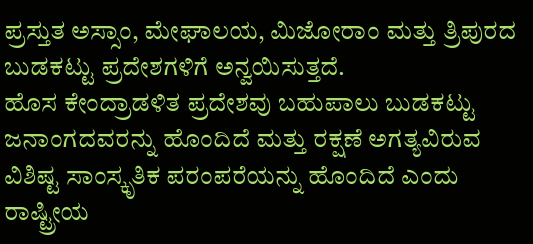ಪ್ರಸ್ತುತ ಅಸ್ಸಾಂ, ಮೇಘಾಲಯ, ಮಿಜೋರಾಂ ಮತ್ತು ತ್ರಿಪುರದ ಬುಡಕಟ್ಟು ಪ್ರದೇಶಗಳಿಗೆ ಅನ್ವಯಿಸುತ್ತದೆ.
ಹೊಸ ಕೇಂದ್ರಾಡಳಿತ ಪ್ರದೇಶವು ಬಹುಪಾಲು ಬುಡಕಟ್ಟು ಜನಾಂಗದವರನ್ನು ಹೊಂದಿದೆ ಮತ್ತು ರಕ್ಷಣೆ ಅಗತ್ಯವಿರುವ ವಿಶಿಷ್ಟ ಸಾಂಸ್ಕೃತಿಕ ಪರಂಪರೆಯನ್ನು ಹೊಂದಿದೆ ಎಂದು ರಾಷ್ಟ್ರೀಯ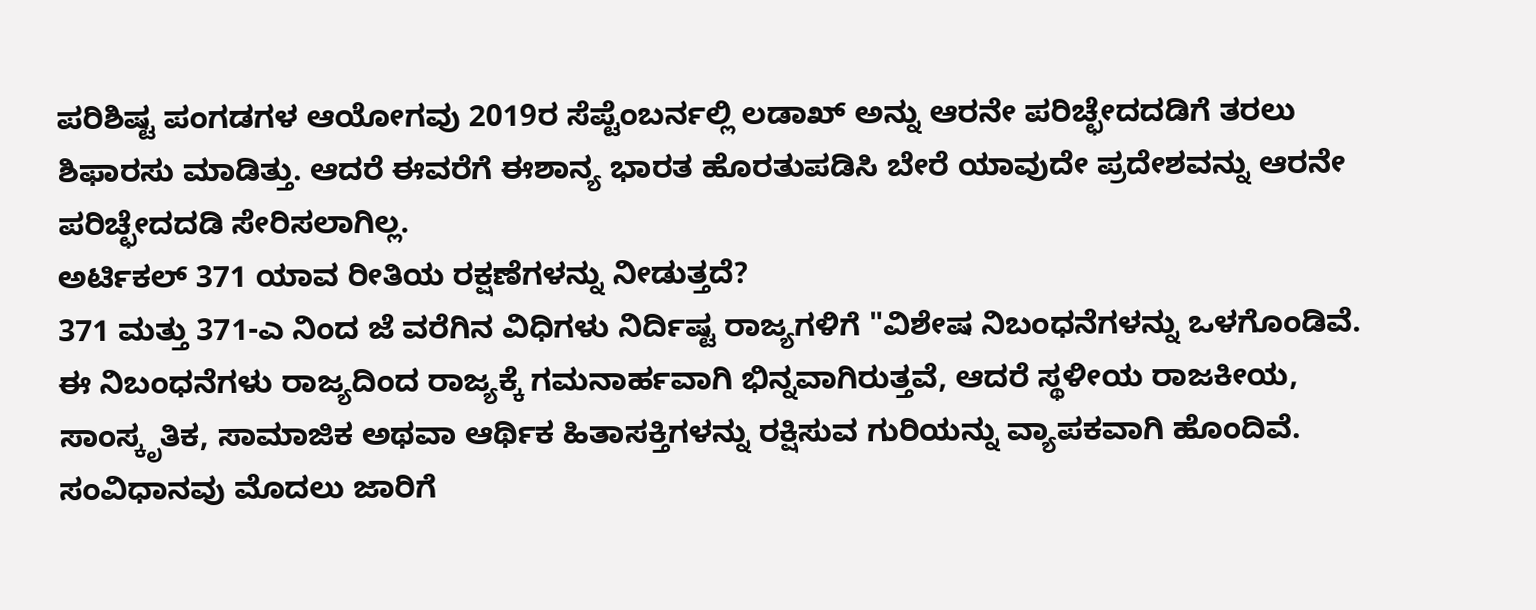ಪರಿಶಿಷ್ಟ ಪಂಗಡಗಳ ಆಯೋಗವು 2019ರ ಸೆಪ್ಟೆಂಬರ್ನಲ್ಲಿ ಲಡಾಖ್ ಅನ್ನು ಆರನೇ ಪರಿಚ್ಛೇದದಡಿಗೆ ತರಲು ಶಿಫಾರಸು ಮಾಡಿತ್ತು. ಆದರೆ ಈವರೆಗೆ ಈಶಾನ್ಯ ಭಾರತ ಹೊರತುಪಡಿಸಿ ಬೇರೆ ಯಾವುದೇ ಪ್ರದೇಶವನ್ನು ಆರನೇ ಪರಿಚ್ಛೇದದಡಿ ಸೇರಿಸಲಾಗಿಲ್ಲ.
ಅರ್ಟಿಕಲ್ 371 ಯಾವ ರೀತಿಯ ರಕ್ಷಣೆಗಳನ್ನು ನೀಡುತ್ತದೆ?
371 ಮತ್ತು 371-ಎ ನಿಂದ ಜೆ ವರೆಗಿನ ವಿಧಿಗಳು ನಿರ್ದಿಷ್ಟ ರಾಜ್ಯಗಳಿಗೆ "ವಿಶೇಷ ನಿಬಂಧನೆಗಳನ್ನು ಒಳಗೊಂಡಿವೆ. ಈ ನಿಬಂಧನೆಗಳು ರಾಜ್ಯದಿಂದ ರಾಜ್ಯಕ್ಕೆ ಗಮನಾರ್ಹವಾಗಿ ಭಿನ್ನವಾಗಿರುತ್ತವೆ, ಆದರೆ ಸ್ಥಳೀಯ ರಾಜಕೀಯ, ಸಾಂಸ್ಕೃತಿಕ, ಸಾಮಾಜಿಕ ಅಥವಾ ಆರ್ಥಿಕ ಹಿತಾಸಕ್ತಿಗಳನ್ನು ರಕ್ಷಿಸುವ ಗುರಿಯನ್ನು ವ್ಯಾಪಕವಾಗಿ ಹೊಂದಿವೆ.
ಸಂವಿಧಾನವು ಮೊದಲು ಜಾರಿಗೆ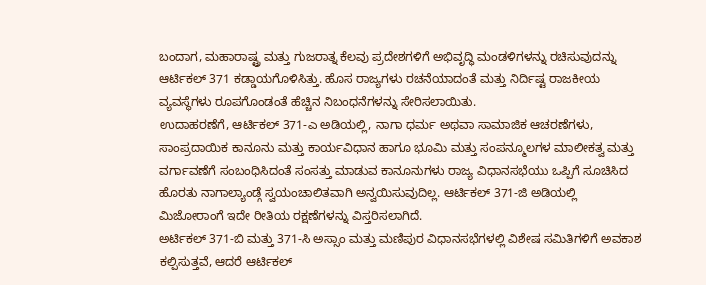ಬಂದಾಗ, ಮಹಾರಾಷ್ಟ್ರ ಮತ್ತು ಗುಜರಾತ್ನ ಕೆಲವು ಪ್ರದೇಶಗಳಿಗೆ ಅಭಿವೃದ್ಧಿ ಮಂಡಳಿಗಳನ್ನು ರಚಿಸುವುದನ್ನು ಆರ್ಟಿಕಲ್ 371 ಕಡ್ಡಾಯಗೊಳಿಸಿತ್ತು. ಹೊಸ ರಾಜ್ಯಗಳು ರಚನೆಯಾದಂತೆ ಮತ್ತು ನಿರ್ದಿಷ್ಟ ರಾಜಕೀಯ ವ್ಯವಸ್ಥೆಗಳು ರೂಪಗೊಂಡಂತೆ ಹೆಚ್ಚಿನ ನಿಬಂಧನೆಗಳನ್ನು ಸೇರಿಸಲಾಯಿತು.
ಉದಾಹರಣೆಗೆ, ಆರ್ಟಿಕಲ್ 371-ಎ ಅಡಿಯಲ್ಲಿ, ನಾಗಾ ಧರ್ಮ ಅಥವಾ ಸಾಮಾಜಿಕ ಆಚರಣೆಗಳು, ಸಾಂಪ್ರದಾಯಿಕ ಕಾನೂನು ಮತ್ತು ಕಾರ್ಯವಿಧಾನ ಹಾಗೂ ಭೂಮಿ ಮತ್ತು ಸಂಪನ್ಮೂಲಗಳ ಮಾಲೀಕತ್ವ ಮತ್ತು ವರ್ಗಾವಣೆಗೆ ಸಂಬಂಧಿಸಿದಂತೆ ಸಂಸತ್ತು ಮಾಡುವ ಕಾನೂನುಗಳು ರಾಜ್ಯ ವಿಧಾನಸಭೆಯು ಒಪ್ಪಿಗೆ ಸೂಚಿಸಿದ ಹೊರತು ನಾಗಾಲ್ಯಾಂಡ್ಗೆ ಸ್ವಯಂಚಾಲಿತವಾಗಿ ಅನ್ವಯಿಸುವುದಿಲ್ಲ. ಆರ್ಟಿಕಲ್ 371-ಜಿ ಅಡಿಯಲ್ಲಿ ಮಿಜೋರಾಂಗೆ ಇದೇ ರೀತಿಯ ರಕ್ಷಣೆಗಳನ್ನು ವಿಸ್ತರಿಸಲಾಗಿದೆ.
ಅರ್ಟಿಕಲ್ 371-ಬಿ ಮತ್ತು 371-ಸಿ ಅಸ್ಸಾಂ ಮತ್ತು ಮಣಿಪುರ ವಿಧಾನಸಭೆಗಳಲ್ಲಿ ವಿಶೇಷ ಸಮಿತಿಗಳಿಗೆ ಅವಕಾಶ ಕಲ್ಪಿಸುತ್ತವೆ, ಆದರೆ ಆರ್ಟಿಕಲ್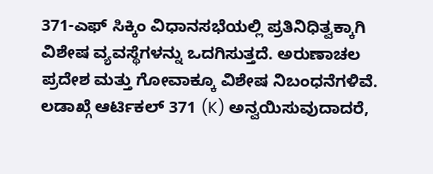371-ಎಫ್ ಸಿಕ್ಕಿಂ ವಿಧಾನಸಭೆಯಲ್ಲಿ ಪ್ರತಿನಿಧಿತ್ವಕ್ಕಾಗಿ ವಿಶೇಷ ವ್ಯವಸ್ಥೆಗಳನ್ನು ಒದಗಿಸುತ್ತದೆ. ಅರುಣಾಚಲ ಪ್ರದೇಶ ಮತ್ತು ಗೋವಾಕ್ಕೂ ವಿಶೇಷ ನಿಬಂಧನೆಗಳಿವೆ.
ಲಡಾಖ್ಗೆ ಆರ್ಟಿಕಲ್ 371 (K) ಅನ್ವಯಿಸುವುದಾದರೆ,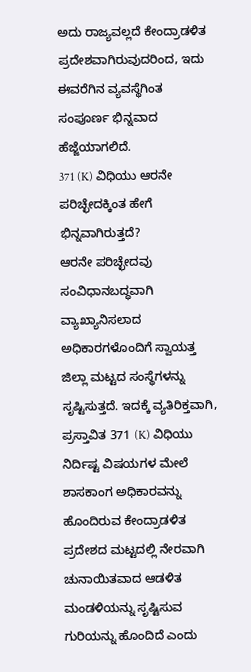ಅದು ರಾಜ್ಯವಲ್ಲದೆ ಕೇಂದ್ರಾಡಳಿತ ಪ್ರದೇಶವಾಗಿರುವುದರಿಂದ, ಇದು ಈವರೆಗಿನ ವ್ಯವಸ್ಥೆಗಿಂತ ಸಂಪೂರ್ಣ ಭಿನ್ನವಾದ ಹೆಜ್ಜೆಯಾಗಲಿದೆ.
371 (K) ವಿಧಿಯು ಆರನೇ ಪರಿಚ್ಛೇದಕ್ಕಿಂತ ಹೇಗೆ ಭಿನ್ನವಾಗಿರುತ್ತದೆ?
ಆರನೇ ಪರಿಚ್ಛೇದವು ಸಂವಿಧಾನಬದ್ಧವಾಗಿ ವ್ಯಾಖ್ಯಾನಿಸಲಾದ ಅಧಿಕಾರಗಳೊಂದಿಗೆ ಸ್ವಾಯತ್ತ ಜಿಲ್ಲಾ ಮಟ್ಟದ ಸಂಸ್ಥೆಗಳನ್ನು ಸೃಷ್ಟಿಸುತ್ತದೆ. ಇದಕ್ಕೆ ವ್ಯತಿರಿಕ್ತವಾಗಿ, ಪ್ರಸ್ತಾವಿತ 371 (K) ವಿಧಿಯು ನಿರ್ದಿಷ್ಟ ವಿಷಯಗಳ ಮೇಲೆ ಶಾಸಕಾಂಗ ಅಧಿಕಾರವನ್ನು ಹೊಂದಿರುವ ಕೇಂದ್ರಾಡಳಿತ ಪ್ರದೇಶದ ಮಟ್ಟದಲ್ಲಿ ನೇರವಾಗಿ ಚುನಾಯಿತವಾದ ಆಡಳಿತ ಮಂಡಳಿಯನ್ನು ಸೃಷ್ಟಿಸುವ ಗುರಿಯನ್ನು ಹೊಂದಿದೆ ಎಂದು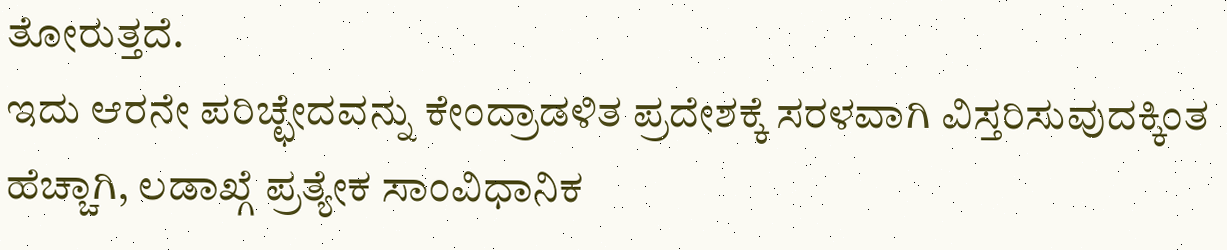ತೋರುತ್ತದೆ.
ಇದು ಆರನೇ ಪರಿಚ್ಛೇದವನ್ನು ಕೇಂದ್ರಾಡಳಿತ ಪ್ರದೇಶಕ್ಕೆ ಸರಳವಾಗಿ ವಿಸ್ತರಿಸುವುದಕ್ಕಿಂತ ಹೆಚ್ಚಾಗಿ, ಲಡಾಖ್ಗೆ ಪ್ರತ್ಯೇಕ ಸಾಂವಿಧಾನಿಕ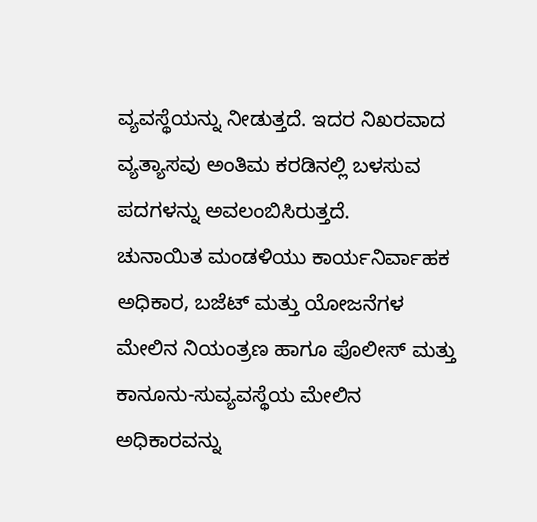ವ್ಯವಸ್ಥೆಯನ್ನು ನೀಡುತ್ತದೆ. ಇದರ ನಿಖರವಾದ ವ್ಯತ್ಯಾಸವು ಅಂತಿಮ ಕರಡಿನಲ್ಲಿ ಬಳಸುವ ಪದಗಳನ್ನು ಅವಲಂಬಿಸಿರುತ್ತದೆ.
ಚುನಾಯಿತ ಮಂಡಳಿಯು ಕಾರ್ಯನಿರ್ವಾಹಕ ಅಧಿಕಾರ, ಬಜೆಟ್ ಮತ್ತು ಯೋಜನೆಗಳ ಮೇಲಿನ ನಿಯಂತ್ರಣ ಹಾಗೂ ಪೊಲೀಸ್ ಮತ್ತು ಕಾನೂನು-ಸುವ್ಯವಸ್ಥೆಯ ಮೇಲಿನ ಅಧಿಕಾರವನ್ನು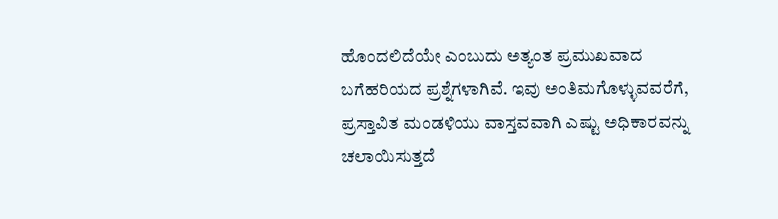ಹೊಂದಲಿದೆಯೇ ಎಂಬುದು ಅತ್ಯಂತ ಪ್ರಮುಖವಾದ ಬಗೆಹರಿಯದ ಪ್ರಶ್ನೆಗಳಾಗಿವೆ. ಇವು ಅಂತಿಮಗೊಳ್ಳುವವರೆಗೆ, ಪ್ರಸ್ತಾವಿತ ಮಂಡಳಿಯು ವಾಸ್ತವವಾಗಿ ಎಷ್ಟು ಅಧಿಕಾರವನ್ನು ಚಲಾಯಿಸುತ್ತದೆ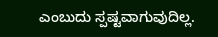ಎಂಬುದು ಸ್ಪಷ್ಟವಾಗುವುದಿಲ್ಲ.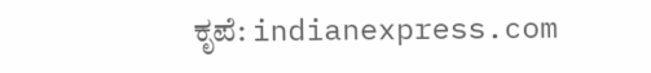ಕೃಪೆ: indianexpress.com